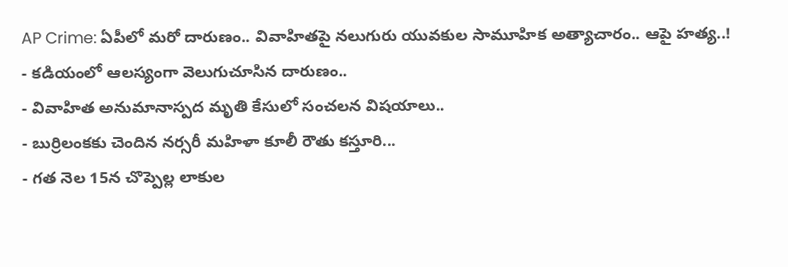AP Crime: ఏపీలో మరో దారుణం.. వివాహితపై నలుగురు యువకుల సామూహిక అత్యాచారం.. ఆపై హత్య..!
- కడియంలో ఆలస్యంగా వెలుగుచూసిన దారుణం..
- వివాహిత అనుమానాస్పద మృతి కేసులో సంచలన విషయాలు..
- బుర్రిలంకకు చెందిన నర్సరీ మహిళా కూలీ రౌతు కస్తూరి...
- గత నెల 15న చొప్పెల్ల లాకుల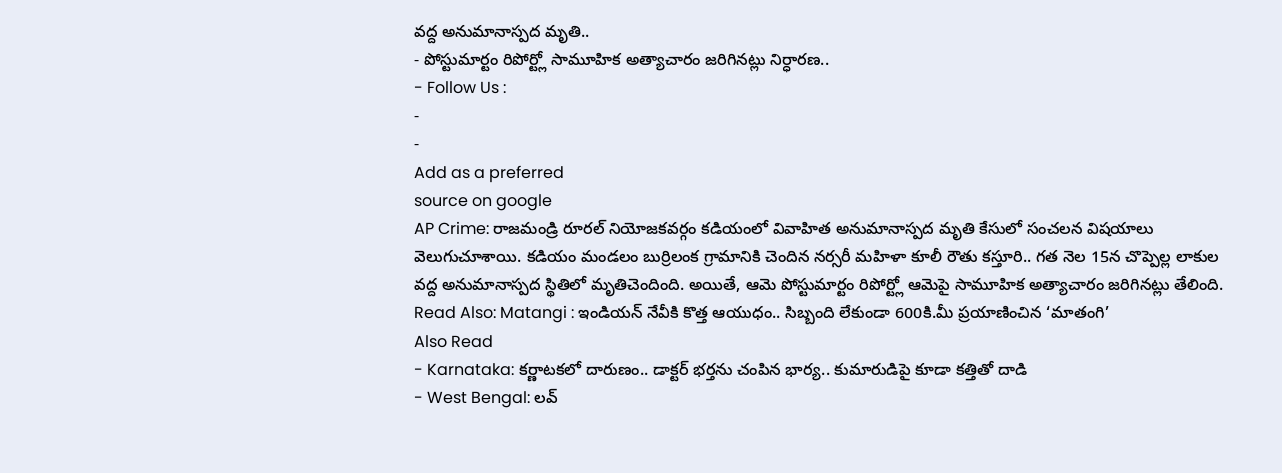వద్ద అనుమానాస్పద మృతి..
- పోస్టుమార్టం రిపోర్ట్లో సామూహిక అత్యాచారం జరిగినట్లు నిర్ధారణ..
- Follow Us :
-
-
Add as a preferred
source on google
AP Crime: రాజమండ్రి రూరల్ నియోజకవర్గం కడియంలో వివాహిత అనుమానాస్పద మృతి కేసులో సంచలన విషయాలు వెలుగుచూశాయి. కడియం మండలం బుర్రిలంక గ్రామానికి చెందిన నర్సరీ మహిళా కూలీ రౌతు కస్తూరి.. గత నెల 15న చొప్పెల్ల లాకుల వద్ద అనుమానాస్పద స్థితిలో మృతిచెందింది. అయితే, ఆమె పోస్టుమార్టం రిపోర్ట్లో ఆమెపై సామూహిక అత్యాచారం జరిగినట్లు తేలింది.
Read Also: Matangi : ఇండియన్ నేవీకి కొత్త ఆయుధం.. సిబ్బంది లేకుండా 600కి.మీ ప్రయాణించిన ‘మాతంగి’
Also Read
- Karnataka: కర్ణాటకలో దారుణం.. డాక్టర్ భర్తను చంపిన భార్య.. కుమారుడిపై కూడా కత్తితో దాడి
- West Bengal: లవ్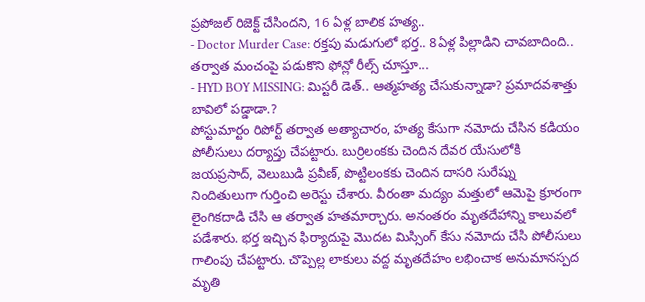ప్రపోజల్ రిజెక్ట్ చేసిందని, 16 ఏళ్ల బాలిక హత్య..
- Doctor Murder Case: రక్తపు మడుగులో భర్త.. 8ఏళ్ల పిల్లాడిని చావబాదింది.. తర్వాత మంచంపై పడుకొని ఫోన్లో రీల్స్ చూస్తూ...
- HYD BOY MISSING: మిస్టరీ డెత్.. ఆత్మహత్య చేసుకున్నాడా? ప్రమాదవశాత్తు బావిలో పడ్డాడా.?
పోస్టుమార్టం రిపోర్ట్ తర్వాత అత్యాచారం, హత్య కేసుగా నమోదు చేసిన కడియం పోలీసులు దర్యాప్తు చేపట్టారు. బుర్రిలంకకు చెందిన దేవర యేసులోకి జయప్రసాద్, వెలుబుడి ప్రవీణ్, పొట్టిలంకకు చెందిన దాసరి సురేష్ను నిందితులుగా గుర్తించి అరెస్టు చేశారు. వీరంతా మద్యం మత్తులో ఆమెపై క్రూరంగా లైంగికదాడి చేసి ఆ తర్వాత హతమార్చారు. అనంతరం మృతదేహాన్ని కాలువలో పడేశారు. భర్త ఇచ్చిన ఫిర్యాదుపై మొదట మిస్సింగ్ కేసు నమోదు చేసి పోలీసులు గాలింపు చేపట్టారు. చొప్పెల్ల లాకులు వద్ద మృతదేహం లభించాక అనుమానస్పద మృతి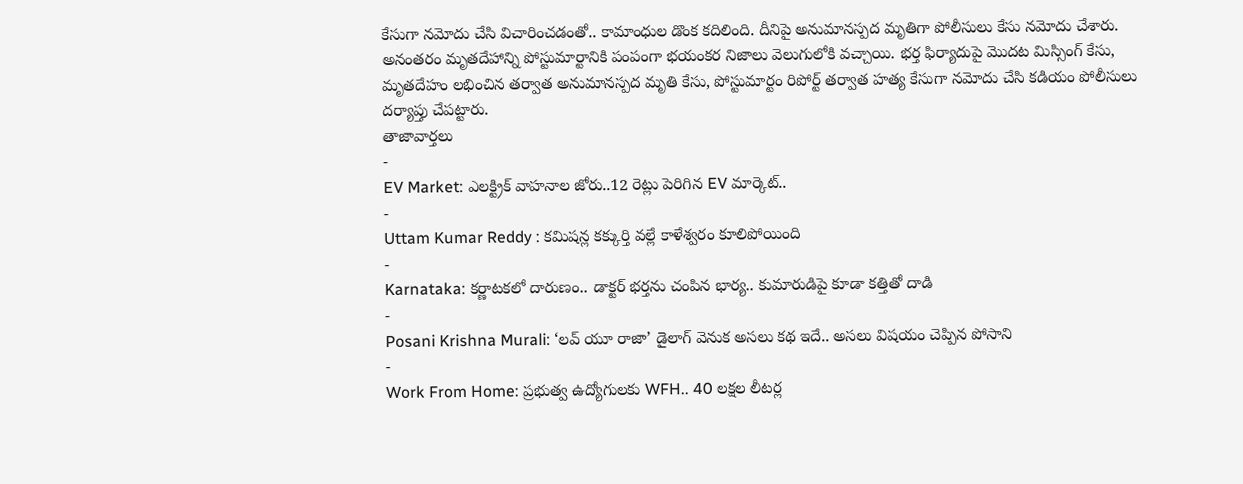కేసుగా నమోదు చేసి విచారించడంతో.. కామాంధుల డొంక కదిలింది. దీనిపై అనుమానస్పద మృతిగా పోలీసులు కేసు నమోదు చేశారు. అనంతరం మృతదేహాన్ని పోస్టుమార్టానికి పంపంగా భయంకర నిజాలు వెలుగులోకి వచ్చాయి. భర్త ఫిర్యాదుపై మొదట మిస్సింగ్ కేసు, మృతదేహం లభించిన తర్వాత అనుమానస్పద మృతి కేసు, పోస్టుమార్టం రిపోర్ట్ తర్వాత హత్య కేసుగా నమోదు చేసి కడియం పోలీసులు దర్యాప్తు చేపట్టారు.
తాజావార్తలు
-
EV Market: ఎలక్ట్రిక్ వాహనాల జోరు..12 రెట్లు పెరిగిన EV మార్కెట్..
-
Uttam Kumar Reddy : కమిషన్ల కక్కుర్తి వల్లే కాళేశ్వరం కూలిపోయింది
-
Karnataka: కర్ణాటకలో దారుణం.. డాక్టర్ భర్తను చంపిన భార్య.. కుమారుడిపై కూడా కత్తితో దాడి
-
Posani Krishna Murali: ‘లవ్ యూ రాజా’ డైలాగ్ వెనుక అసలు కథ ఇదే.. అసలు విషయం చెప్పిన పోసాని
-
Work From Home: ప్రభుత్వ ఉద్యోగులకు WFH.. 40 లక్షల లీటర్ల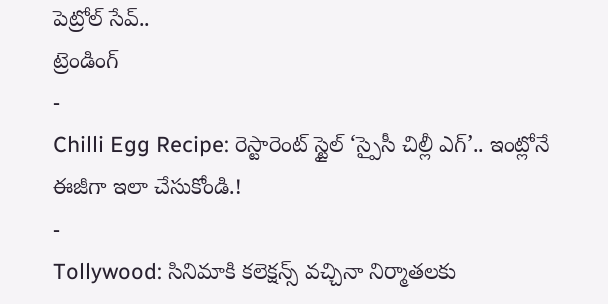పెట్రోల్ సేవ్..
ట్రెండింగ్
-
Chilli Egg Recipe: రెస్టారెంట్ స్టైల్ ‘స్పైసీ చిల్లీ ఎగ్’.. ఇంట్లోనే ఈజీగా ఇలా చేసుకోండి.!
-
Tollywood: సినిమాకి కలెక్షన్స్ వచ్చినా నిర్మాతలకు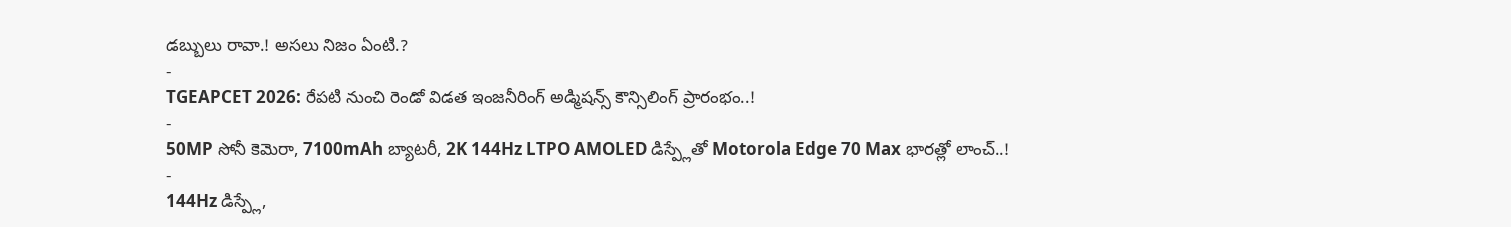డబ్బులు రావా.! అసలు నిజం ఏంటి.?
-
TGEAPCET 2026: రేపటి నుంచి రెండో విడత ఇంజనీరింగ్ అడ్మిషన్స్ కౌన్సిలింగ్ ప్రారంభం..!
-
50MP సోనీ కెమెరా, 7100mAh బ్యాటరీ, 2K 144Hz LTPO AMOLED డిస్ప్లేతో Motorola Edge 70 Max భారత్లో లాంచ్..!
-
144Hz డిస్ప్లే,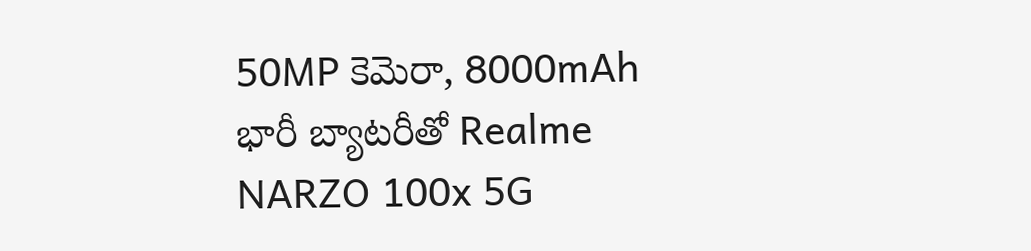50MP కెమెరా, 8000mAh భారీ బ్యాటరీతో Realme NARZO 100x 5G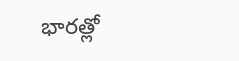భారత్లో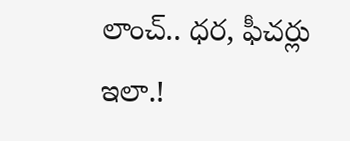లాంచ్.. ధర, ఫీచర్లు ఇలా.!